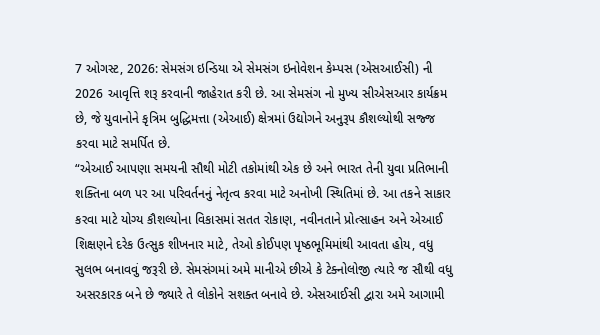7 ઓગસ્ટ, 2026: સેમસંગ ઇન્ડિયા એ સેમસંગ ઇનોવેશન કેમ્પસ (એસઆઈસી) ની 2026 આવૃત્તિ શરૂ કરવાની જાહેરાત કરી છે. આ સેમસંગ નો મુખ્ય સીએસઆર કાર્યક્રમ છે, જે યુવાનોને કૃત્રિમ બુદ્ધિમત્તા (એઆઈ) ક્ષેત્રમાં ઉદ્યોગને અનુરૂપ કૌશલ્યોથી સજ્જ કરવા માટે સમર્પિત છે.
“એઆઈ આપણા સમયની સૌથી મોટી તકોમાંથી એક છે અને ભારત તેની યુવા પ્રતિભાની શક્તિના બળ પર આ પરિવર્તનનું નેતૃત્વ કરવા માટે અનોખી સ્થિતિમાં છે. આ તકને સાકાર કરવા માટે યોગ્ય કૌશલ્યોના વિકાસમાં સતત રોકાણ, નવીનતાને પ્રોત્સાહન અને એઆઈ શિક્ષણને દરેક ઉત્સુક શીખનાર માટે, તેઓ કોઈપણ પૃષ્ઠભૂમિમાંથી આવતા હોય, વધુ સુલભ બનાવવું જરૂરી છે. સેમસંગમાં અમે માનીએ છીએ કે ટેક્નોલોજી ત્યારે જ સૌથી વધુ અસરકારક બને છે જ્યારે તે લોકોને સશક્ત બનાવે છે. એસઆઈસી દ્વારા અમે આગામી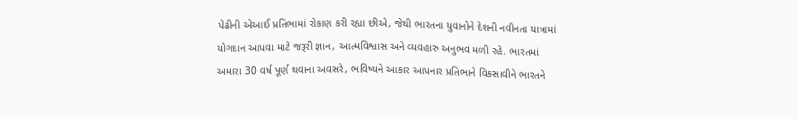પેઢીની એઆઈ પ્રતિભામાં રોકાણ કરી રહ્યા છીએ, જેથી ભારતના યુવાનોને દેશની નવીનતા યાત્રામાં યોગદાન આપવા માટે જરૂરી જ્ઞાન, આત્મવિશ્વાસ અને વ્યવહારુ અનુભવ મળી રહે. ભારતમાં અમારા 30 વર્ષ પૂર્ણ થવાના અવસરે, ભવિષ્યને આકાર આપનાર પ્રતિભાને વિકસાવીને ભારતને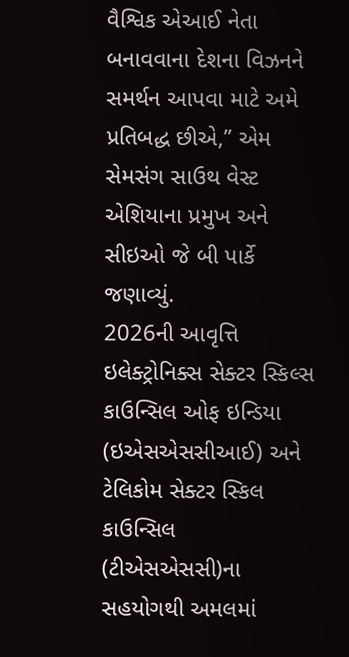વૈશ્વિક એઆઈ નેતા બનાવવાના દેશના વિઝનને સમર્થન આપવા માટે અમે પ્રતિબદ્ધ છીએ,” એમ સેમસંગ સાઉથ વેસ્ટ એશિયાના પ્રમુખ અને સીઇઓ જે બી પાર્કે જણાવ્યું.
2026ની આવૃત્તિ ઇલેક્ટ્રોનિક્સ સેક્ટર સ્કિલ્સ કાઉન્સિલ ઓફ ઇન્ડિયા (ઇએસએસસીઆઈ) અને ટેલિકોમ સેક્ટર સ્કિલ કાઉન્સિલ (ટીએસએસસી)ના સહયોગથી અમલમાં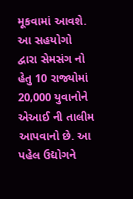મૂકવામાં આવશે. આ સહયોગો દ્વારા સેમસંગ નો હેતુ 10 રાજ્યોમાં 20,000 યુવાનોને એઆઈ ની તાલીમ આપવાનો છે. આ પહેલ ઉદ્યોગને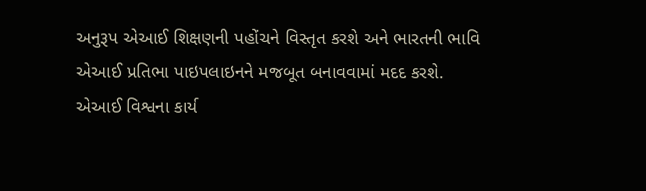અનુરૂપ એઆઈ શિક્ષણની પહોંચને વિસ્તૃત કરશે અને ભારતની ભાવિ એઆઈ પ્રતિભા પાઇપલાઇનને મજબૂત બનાવવામાં મદદ કરશે.
એઆઈ વિશ્વના કાર્ય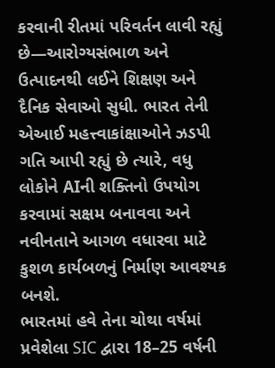કરવાની રીતમાં પરિવર્તન લાવી રહ્યું છે—આરોગ્યસંભાળ અને ઉત્પાદનથી લઈને શિક્ષણ અને દૈનિક સેવાઓ સુધી. ભારત તેની એઆઈ મહત્ત્વાકાંક્ષાઓને ઝડપી ગતિ આપી રહ્યું છે ત્યારે, વધુ લોકોને AIની શક્તિનો ઉપયોગ કરવામાં સક્ષમ બનાવવા અને નવીનતાને આગળ વધારવા માટે કુશળ કાર્યબળનું નિર્માણ આવશ્યક બનશે.
ભારતમાં હવે તેના ચોથા વર્ષમાં પ્રવેશેલા SIC દ્વારા 18–25 વર્ષની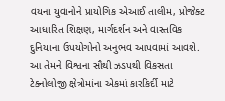વયના યુવાનોને પ્રાયોગિક એઆઈ તાલીમ, પ્રોજેક્ટ આધારિત શિક્ષણ, માર્ગદર્શન અને વાસ્તવિક દુનિયાના ઉપયોગોનો અનુભવ આપવામાં આવશે. આ તેમને વિશ્વના સૌથી ઝડપથી વિકસતા ટેક્નોલોજી ક્ષેત્રોમાંના એકમાં કારકિર્દી માટે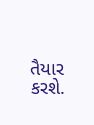તૈયાર કરશે.